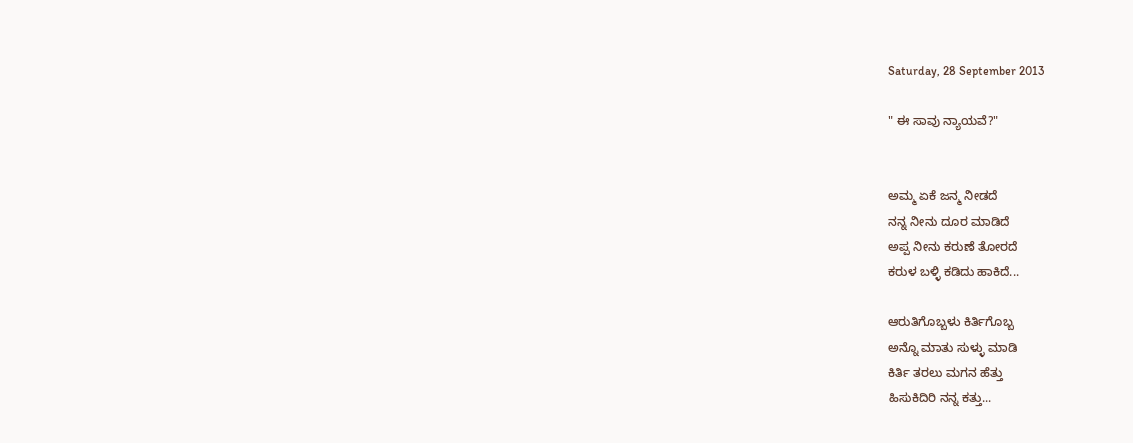Saturday, 28 September 2013

" ಈ ಸಾವು ನ್ಯಾಯವೆ?"


ಅಮ್ಮ ಏಕೆ ಜನ್ಮ ನೀಡದೆ
ನನ್ನ ನೀನು ದೂರ ಮಾಡಿದೆ
ಅಪ್ಪ ನೀನು ಕರುಣೆ ತೋರದೆ
ಕರುಳ ಬಳ್ಳಿ ಕಡಿದು ಹಾಕಿದೆ...

ಆರುತಿಗೊಬ್ಬಳು ಕಿರ್ತಿಗೊಬ್ಬ
ಅನ್ನೊ ಮಾತು ಸುಳ್ಳು ಮಾಡಿ
ಕಿರ್ತಿ ತರಲು ಮಗನ ಹೆತ್ತು
ಹಿಸುಕಿದಿರಿ ನನ್ನ ಕತ್ತು...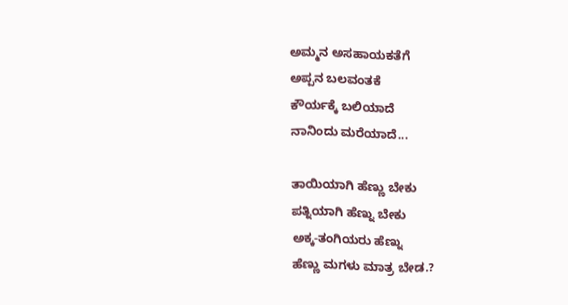ಅಮ್ಮನ ಅಸಹಾಯಕತೆಗೆ
ಅಪ್ಪನ ಬಲವಂತಕೆ
ಕೌರ್ಯಕ್ಕೆ ಬಲಿಯಾದೆ
ನಾನಿಂದು ಮರೆಯಾದೆ...

ತಾಯಿಯಾಗಿ ಹೆಣ್ಣು ಬೇಕು
ಪತ್ನಿಯಾಗಿ ಹೆಣ್ನು ಬೇಕು
ಅಕ್ಕ-ತಂಗಿಯರು ಹೆಣ್ನು
ಹೆಣ್ಣು ಮಗಳು ಮಾತ್ರ ಬೇಡ.?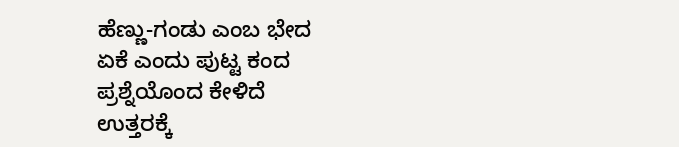ಹೆಣ್ಣು-ಗಂಡು ಎಂಬ ಭೇದ
ಏಕೆ ಎಂದು ಪುಟ್ಟ ಕಂದ
ಪ್ರಶ್ನೆಯೊಂದ ಕೇಳಿದೆ
ಉತ್ತರಕ್ಕೆ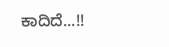ಕಾದಿದೆ...!!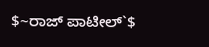$~ರಾಜ್ ಪಾಟೀಲ್`$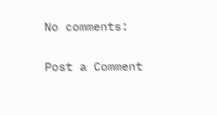No comments:

Post a Comment